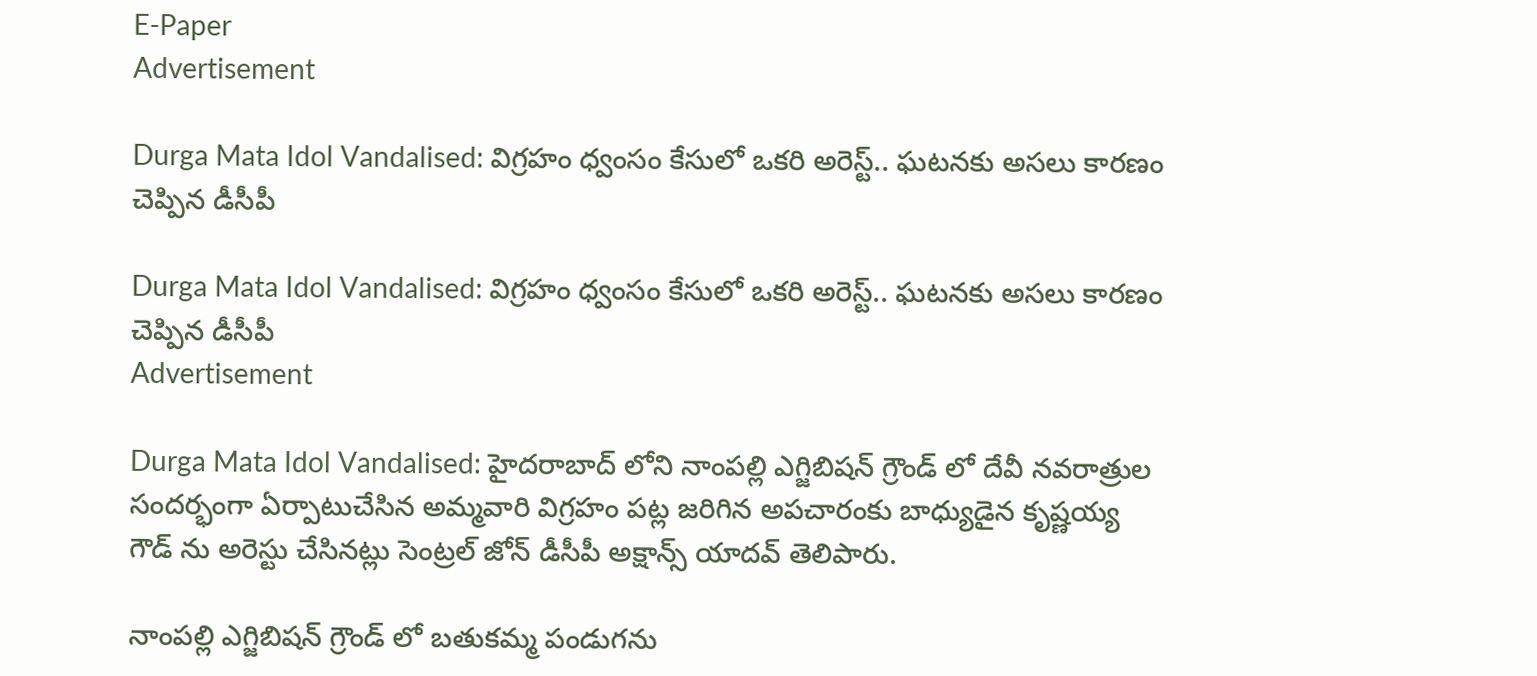E-Paper
Advertisement

Durga Mata Idol Vandalised: విగ్రహం ధ్వంసం కేసులో ఒకరి అరెస్ట్.. ఘటనకు అసలు కారణం చెప్పిన డీసీపీ

Durga Mata Idol Vandalised: విగ్రహం ధ్వంసం కేసులో ఒకరి అరెస్ట్.. ఘటనకు అసలు కారణం చెప్పిన డీసీపీ
Advertisement

Durga Mata Idol Vandalised: హైదరాబాద్ లోని నాంపల్లి ఎగ్జిబిషన్ గ్రౌండ్ లో దేవీ నవరాత్రుల సందర్భంగా ఏర్పాటుచేసిన అమ్మవారి విగ్రహం పట్ల జరిగిన అపచారంకు బాధ్యుడైన కృష్ణయ్య గౌడ్ ను అరెస్టు చేసినట్లు సెంట్రల్ జోన్ డీసీపీ అక్షాన్స్ యాదవ్ తెలిపారు.

నాంపల్లి ఎగ్జిబిషన్ గ్రౌండ్ లో బతుకమ్మ పండుగను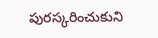పురస్కరించుకుని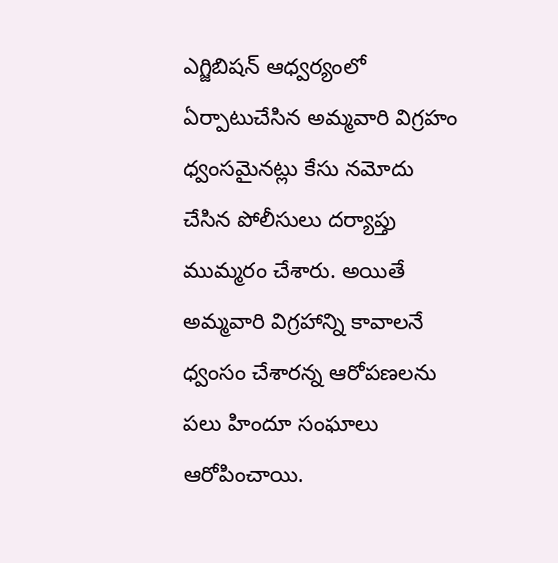ఎగ్జిబిషన్ ఆధ్వర్యంలో ఏర్పాటుచేసిన అమ్మవారి విగ్రహం ధ్వంసమైనట్లు కేసు నమోదు చేసిన పోలీసులు దర్యాప్తు ముమ్మరం చేశారు. అయితే అమ్మవారి విగ్రహాన్ని కావాలనే ధ్వంసం చేశారన్న ఆరోపణలను పలు హిందూ సంఘాలు ఆరోపించాయి.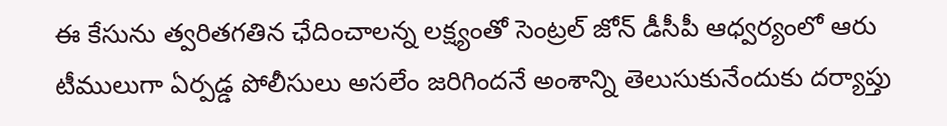ఈ కేసును త్వరితగతిన ఛేదించాలన్న లక్ష్యంతో సెంట్రల్ జోన్ డీసీపీ ఆధ్వర్యంలో ఆరు టీములుగా ఏర్పడ్డ పోలీసులు అసలేం జరిగిందనే అంశాన్ని తెలుసుకునేందుకు దర్యాప్తు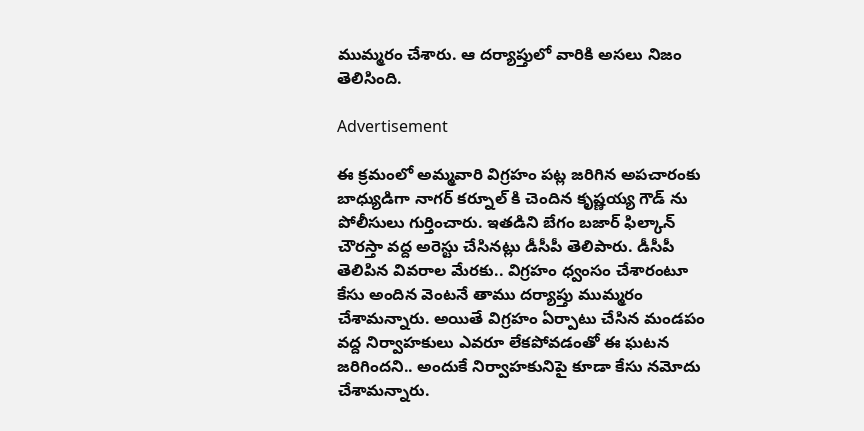ముమ్మరం చేశారు. ఆ దర్యాప్తులో వారికి అసలు నిజం తెలిసింది.

Advertisement

ఈ క్రమంలో అమ్మవారి విగ్రహం పట్ల జరిగిన అపచారంకు బాధ్యుడిగా నాగర్ కర్నూల్ కి చెందిన కృష్ణయ్య గౌడ్ ను పోలీసులు గుర్తించారు. ఇతడిని బేగం బజార్ ఫిల్కాన్ చౌరస్తా వద్ద అరెస్టు చేసినట్లు డీసీపీ తెలిపారు. డీసీపీ తెలిపిన వివరాల మేరకు.. విగ్రహం ధ్వంసం చేశారంటూ కేసు అందిన వెంటనే తాము దర్యాప్తు ముమ్మరం చేశామన్నారు. అయితే విగ్రహం ఏర్పాటు చేసిన మండపం వద్ద నిర్వాహకులు ఎవరూ లేకపోవడంతో ఈ ఘటన జరిగిందని.. అందుకే నిర్వాహకునిపై కూడా కేసు నమోదు చేశామన్నారు.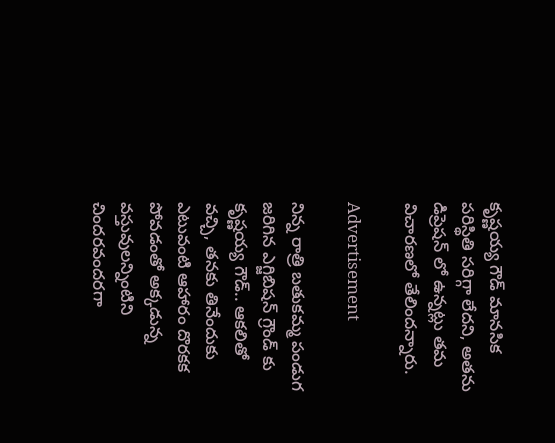కృష్ణయ్య గౌడ్ మానసిక పరిస్థితి సరిగ్గా లేదని, అతను డిప్రెషన్ లో ఉన్నట్లు తమ విచారణలో తేలిందన్నారు.

Advertisement

నిన్న రాత్రి బతుకమ్మ పండుగ జరిగిన ఎగ్జిబిషన్ గ్రౌండ్ కు కృష్ణయ్య గౌడ్.. ఆకలితో వచ్చి, తనకు తినేందుకు ఎటువంటి ఆహారం దొరకక పోవడంతో అక్కడున్న వస్తువులన్నింటిని చిందరవందరగా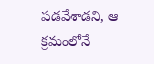పడవేశాడని, ఆ క్రమంలోనే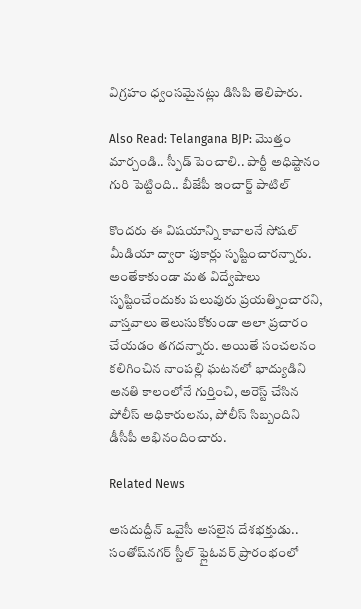విగ్రహం ధ్వంసమైనట్లు డిసిపి తెలిపారు.

Also Read: Telangana BJP: మొత్తం మార్చండి.. స్పీడ్ పెంచాలి.. పార్టీ అధిష్టానం గురి పెట్టింది.. బీజేపీ ఇంచార్జ్ పాటిల్

కొందరు ఈ విషయాన్ని కావాలనే సోషల్ మీడియా ద్వారా పుకార్లు సృష్టించారన్నారు. అంతేకాకుండా మత విద్వేషాలు సృష్టించేందుకు పలువురు ప్రయత్నించారని, వాస్తవాలు తెలుసుకోకుండా అలా ప్రచారం చేయడం తగదన్నారు. అయితే సంచలనం కలిగించిన నాంపల్లి ఘటనలో భాద్యుడిని అనతి కాలంలోనే గుర్తించి, అరెస్ట్ చేసిన పోలీస్ అధికారులను, పోలీస్ సిబ్బందిని డీసీపీ అభినందించారు.

Related News

అసదుద్దీన్ ఒవైసీ అసలైన దేశభక్తుడు.. సంతోష్‌నగర్ స్టీల్ ఫ్లైఓవర్ ప్రారంభంలో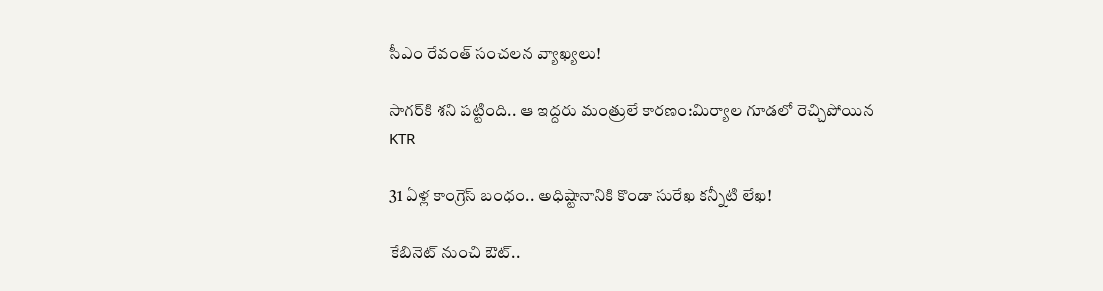సీఎం రేవంత్ సంచలన వ్యాఖ్యలు!

సాగర్‌కి శని పట్టింది.. ఆ ఇద్దరు మంత్రులే కారణం:మిర్యాల గూడలో రెచ్చిపోయిన KTR

31 ఏళ్ల కాంగ్రెస్ బంధం.. అధిష్టానానికి కొండా సురేఖ కన్నీటి లేఖ!

కేబినెట్ నుంచి ఔట్..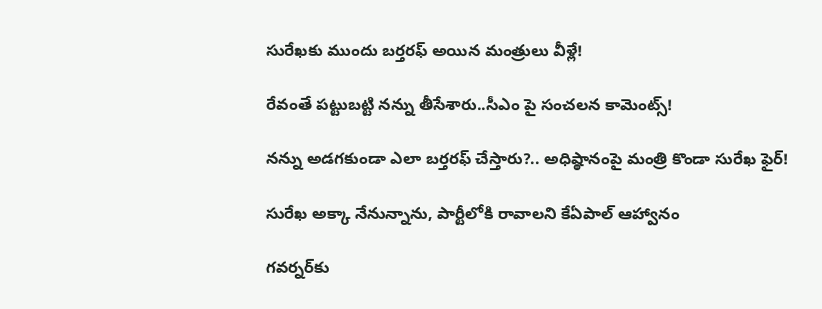సురేఖకు ముందు బర్తరఫ్ అయిన మంత్రులు వీళ్లే!

రేవంతే పట్టుబట్టి నన్ను తీసేశారు..సీఎం పై సంచలన కామెంట్స్!

నన్ను అడగకుండా ఎలా బర్తరఫ్ చేస్తారు?.. అధిష్ఠానంపై మంత్రి కొండా సురేఖ ఫైర్!

సురేఖ అక్కా నేనున్నాను, పార్టీలోకి రావాలని కేఏపాల్ ఆహ్వానం

గవర్నర్‌కు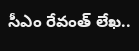సీఎం రేవంత్ లేఖ..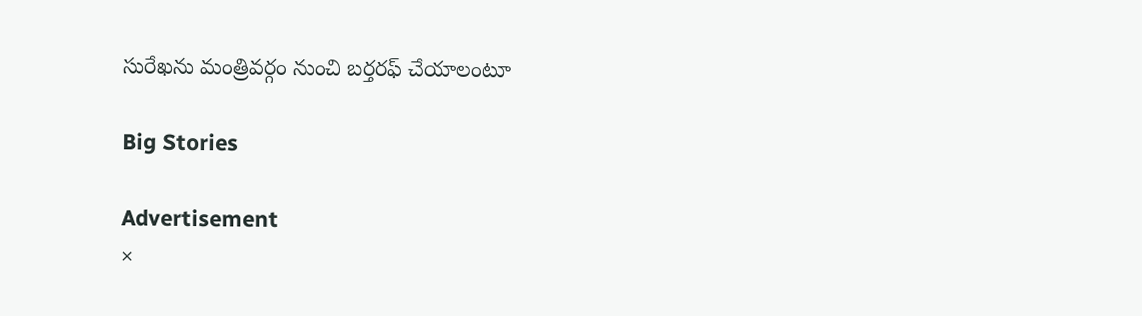సురేఖను మంత్రివర్గం నుంచి బర్తరఫ్‌ చేయాలంటూ

Big Stories

Advertisement
×